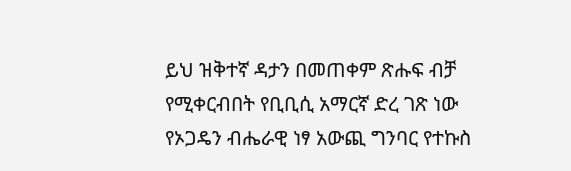ይህ ዝቅተኛ ዳታን በመጠቀም ጽሑፍ ብቻ የሚቀርብበት የቢቢሲ አማርኛ ድረ ገጽ ነው
የኦጋዴን ብሔራዊ ነፃ አውጪ ግንባር የተኩስ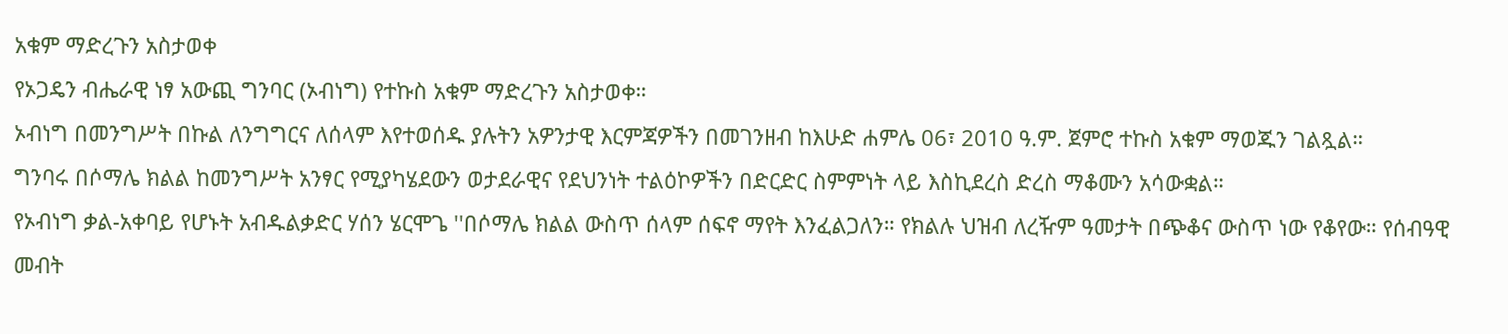አቁም ማድረጉን አስታወቀ
የኦጋዴን ብሔራዊ ነፃ አውጪ ግንባር (ኦብነግ) የተኩስ አቁም ማድረጉን አስታወቀ።
ኦብነግ በመንግሥት በኩል ለንግግርና ለሰላም እየተወሰዱ ያሉትን አዎንታዊ እርምጃዎችን በመገንዘብ ከእሁድ ሐምሌ 06፣ 2010 ዓ.ም. ጀምሮ ተኩስ አቁም ማወጁን ገልጿል።
ግንባሩ በሶማሌ ክልል ከመንግሥት አንፃር የሚያካሄደውን ወታደራዊና የደህንነት ተልዕኮዎችን በድርድር ስምምነት ላይ እስኪደረስ ድረስ ማቆሙን አሳውቋል።
የኦብነግ ቃል-አቀባይ የሆኑት አብዱልቃድር ሃሰን ሄርሞጌ ''በሶማሌ ክልል ውስጥ ሰላም ሰፍኖ ማየት እንፈልጋለን። የክልሉ ህዝብ ለረዥም ዓመታት በጭቆና ውስጥ ነው የቆየው። የሰብዓዊ መብት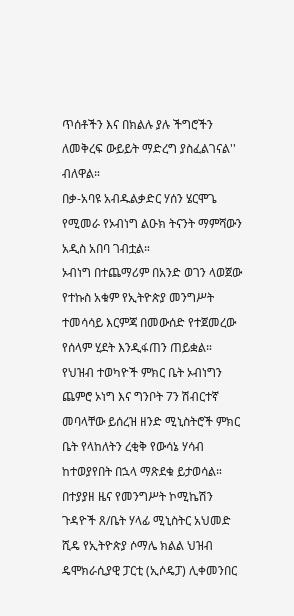ጥሰቶችን እና በክልሉ ያሉ ችግሮችን ለመቅረፍ ውይይት ማድረግ ያስፈልገናል'' ብለዋል።
በቃ-አባዩ አብዱልቃድር ሃሰን ሄርሞጌ የሚመራ የኦብነግ ልዑክ ትናንት ማምሻውን አዲስ አበባ ገብቷል።
ኦብነግ በተጨማሪም በአንድ ወገን ላወጀው የተኩስ አቁም የኢትዮጵያ መንግሥት ተመሳሳይ እርምጃ በመውሰድ የተጀመረው የሰላም ሂደት እንዲፋጠን ጠይቋል።
የህዝብ ተወካዮች ምክር ቤት ኦብነግን ጨምሮ ኦነግ እና ግንቦት 7ን ሽብርተኛ መባላቸው ይሰረዝ ዘንድ ሚኒስትሮች ምክር ቤት የላከለትን ረቂቅ የውሳኔ ሃሳብ ከተወያየበት በኋላ ማጽደቁ ይታወሳል።
በተያያዘ ዜና የመንግሥት ኮሚኬሽን ጉዳዮች ጸ/ቤት ሃላፊ ሚኒስትር አህመድ ሺዴ የኢትዮጵያ ሶማሌ ክልል ህዝብ ዴሞክራሲያዊ ፓርቲ (ኢሶዴፓ) ሊቀመንበር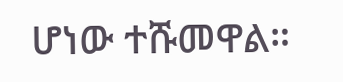ሆነው ተሹመዋል።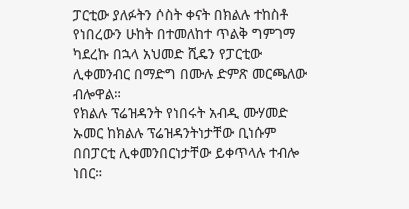ፓርቲው ያለፉትን ሶስት ቀናት በክልሉ ተከስቶ የነበረውን ሁከት በተመለከተ ጥልቅ ግምገማ ካደረኩ በኋላ አህመድ ሺዴን የፓርቲው ሊቀመንብር በማድግ በሙሉ ድምጽ መርጫለው ብሎዋል።
የክልሉ ፕሬዝዳንት የነበሩት አብዲ ሙሃመድ ኡመር ከክልሉ ፕሬዝዳንትነታቸው ቢነሱም በበፓርቲ ሊቀመንበርነታቸው ይቀጥላሉ ተብሎ ነበር።